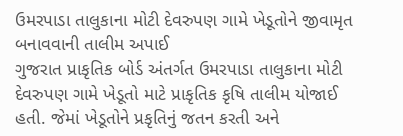ઉમરપાડા તાલુકાના મોટી દેવરુપણ ગામે ખેડૂતોને જીવામૃત બનાવવાની તાલીમ અપાઈ
ગુજરાત પ્રાકૃતિક બોર્ડ અંતર્ગત ઉમરપાડા તાલુકાના મોટી દેવરુપણ ગામે ખેડૂતો માટે પ્રાકૃતિક કૃષિ તાલીમ યોજાઈ હતી. જેમાં ખેડૂતોને પ્રકૃતિનું જતન કરતી અને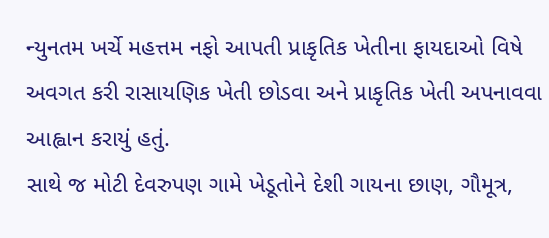ન્યુનતમ ખર્ચે મહત્તમ નફો આપતી પ્રાકૃતિક ખેતીના ફાયદાઓ વિષે અવગત કરી રાસાયણિક ખેતી છોડવા અને પ્રાકૃતિક ખેતી અપનાવવા આહ્વાન કરાયું હતું.
સાથે જ મોટી દેવરુપણ ગામે ખેડૂતોને દેશી ગાયના છાણ, ગૌમૂત્ર,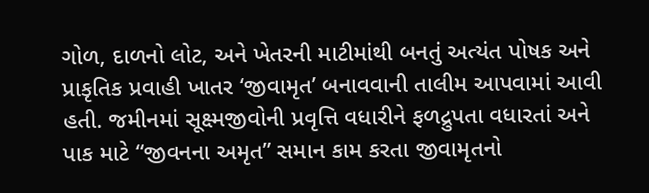ગોળ, દાળનો લોટ, અને ખેતરની માટીમાંથી બનતું અત્યંત પોષક અને પ્રાકૃતિક પ્રવાહી ખાતર ‘જીવામૃત’ બનાવવાની તાલીમ આપવામાં આવી હતી. જમીનમાં સૂક્ષ્મજીવોની પ્રવૃત્તિ વધારીને ફળદ્રુપતા વધારતાં અને પાક માટે “જીવનના અમૃત” સમાન કામ કરતા જીવામૃતનો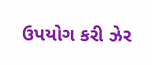ઉપયોગ કરી ઝેર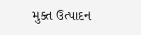મુક્ત ઉત્પાદન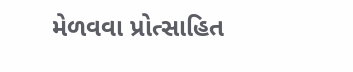મેળવવા પ્રોત્સાહિત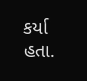કર્યા હતા.